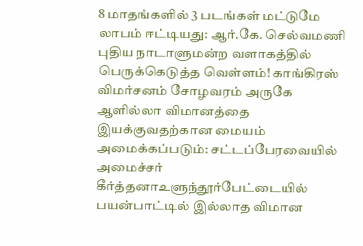8 மாதங்களில் 3 படங்கள் மட்டுமே லாபம் ஈட்டியது: ஆர்.கே. செல்வமணி புதிய நாடாளுமன்ற வளாகத்தில் பெருக்கெடுத்த வெள்ளம்! காங்கிரஸ் விமர்சனம் சோழவரம் அருகே ஆளில்லா விமானத்தை இயக்குவதற்கான மையம் அமைக்கப்படும்: சட்டப்பேரவையில் அமைச்சர் கீர்த்தனாஉளுந்தூர்பேட்டையில் பயன்பாட்டில் இல்லாத விமான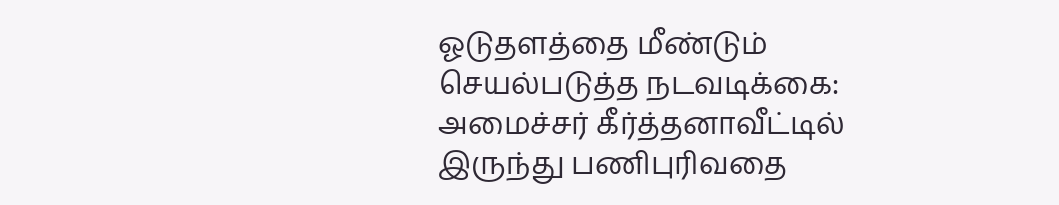ஓடுதளத்தை மீண்டும் செயல்படுத்த நடவடிக்கை: அமைச்சர் கீர்த்தனாவீட்டில் இருந்து பணிபுரிவதை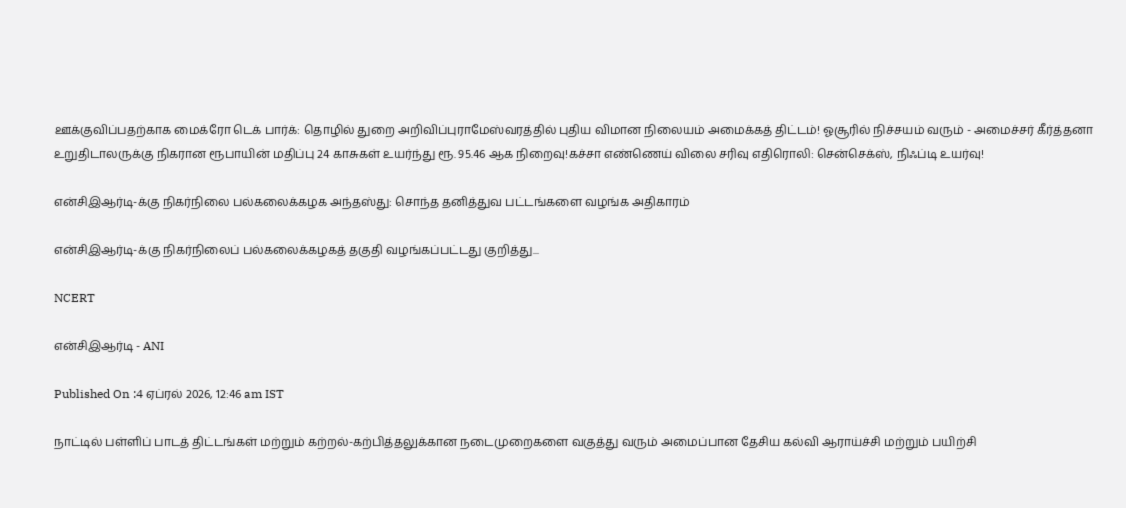ஊக்குவிப்பதற்காக மைக்ரோ டெக் பார்க்: தொழில் துறை அறிவிப்புராமேஸ்வரத்தில் புதிய விமான நிலையம் அமைக்கத் திட்டம்! ஓசூரில் நிச்சயம் வரும் - அமைச்சர் கீர்த்தனா உறுதிடாலருக்கு நிகரான ரூபாயின் மதிப்பு 24 காசுகள் உயர்ந்து ரூ. 95.46 ஆக நிறைவு!கச்சா எண்ணெய் விலை சரிவு எதிரொலி: சென்செக்ஸ், நிஃப்டி உயர்வு!

என்சிஇஆர்டி-க்கு நிகர்நிலை பல்கலைக்கழக அந்தஸ்து: சொந்த தனித்துவ பட்டங்களை வழங்க அதிகாரம்

என்சிஇஆர்டி-க்கு நிகர்நிலைப் பல்கலைக்கழகத் தகுதி வழங்கப்பட்டது குறித்து...

NCERT

என்சிஇஆர்டி - ANI

Published On :4 ஏப்ரல் 2026, 12:46 am IST

நாட்டில் பள்ளிப் பாடத் திட்டங்கள் மற்றும் கற்றல்-கற்பித்தலுக்கான நடைமுறைகளை வகுத்து வரும் அமைப்பான தேசிய கல்வி ஆராய்ச்சி மற்றும் பயிற்சி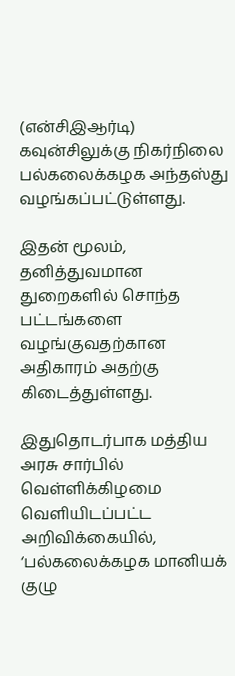(என்சிஇஆர்டி) கவுன்சிலுக்கு நிகர்நிலை பல்கலைக்கழக அந்தஸ்து வழங்கப்பட்டுள்ளது.

இதன் மூலம், தனித்துவமான துறைகளில் சொந்த பட்டங்களை வழங்குவதற்கான அதிகாரம் அதற்கு கிடைத்துள்ளது.

இதுதொடர்பாக மத்திய அரசு சார்பில் வெள்ளிக்கிழமை வெளியிடப்பட்ட அறிவிக்கையில், ‘பல்கலைக்கழக மானியக் குழு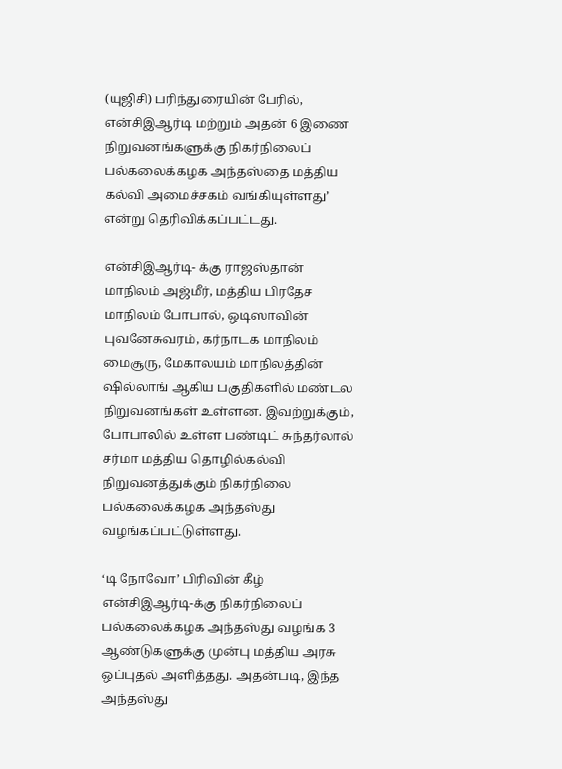(யுஜிசி) பரிந்துரையின் பேரில், என்சிஇஆர்டி மற்றும் அதன் 6 இணை நிறுவனங்களுக்கு நிகர்நிலைப் பல்கலைக்கழக அந்தஸ்தை மத்திய கல்வி அமைச்சகம் வங்கியுள்ளது’ என்று தெரிவிக்கப்பட்டது.

என்சிஇஆர்டி- க்கு ராஜஸ்தான் மாநிலம் அஜ்மீர், மத்திய பிரதேச மாநிலம் போபால், ஒடிஸாவின் புவனேசுவரம், கர்நாடக மாநிலம் மைசூரு, மேகாலயம் மாநிலத்தின் ஷில்லாங் ஆகிய பகுதிகளில் மண்டல நிறுவனங்கள் உள்ளன. இவற்றுக்கும், போபாலில் உள்ள பண்டிட் சுந்தர்லால் சர்மா மத்திய தொழில்கல்வி நிறுவனத்துக்கும் நிகர்நிலை பல்கலைக்கழக அந்தஸ்து வழங்கப்பட்டுள்ளது.

‘டி நோவோ’ பிரிவின் கீழ் என்சிஇஆர்டி-க்கு நிகர்நிலைப் பல்கலைக்கழக அந்தஸ்து வழங்க 3 ஆண்டுகளுக்கு முன்பு மத்திய அரசு ஒப்புதல் அளித்தது. அதன்படி, இந்த அந்தஸ்து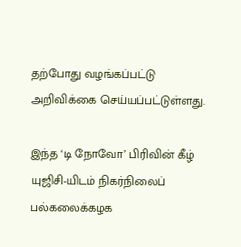தற்போது வழங்கப்பட்டு அறிவிக்கை செய்யப்பட்டுள்ளது.

இந்த ‘டி நோவோ’ பிரிவின் கீழ் யுஜிசி-யிடம் நிகர்நிலைப் பல்கலைக்கழக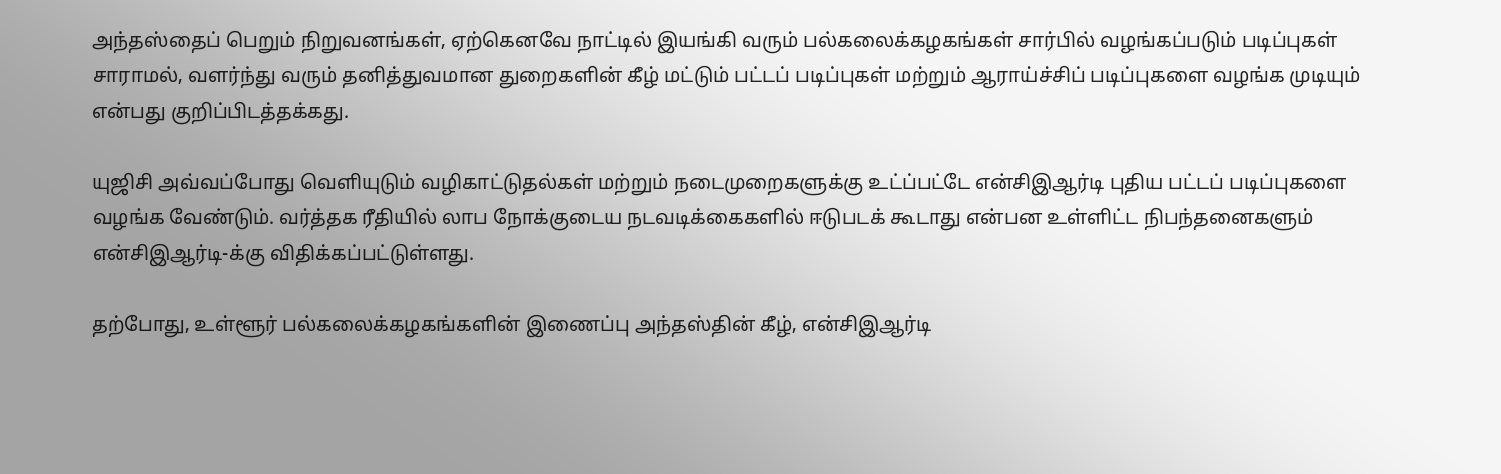அந்தஸ்தைப் பெறும் நிறுவனங்கள், ஏற்கெனவே நாட்டில் இயங்கி வரும் பல்கலைக்கழகங்கள் சார்பில் வழங்கப்படும் படிப்புகள் சாராமல், வளர்ந்து வரும் தனித்துவமான துறைகளின் கீழ் மட்டும் பட்டப் படிப்புகள் மற்றும் ஆராய்ச்சிப் படிப்புகளை வழங்க முடியும் என்பது குறிப்பிடத்தக்கது.

யுஜிசி அவ்வப்போது வெளியுடும் வழிகாட்டுதல்கள் மற்றும் நடைமுறைகளுக்கு உட்ப்பட்டே என்சிஇஆர்டி புதிய பட்டப் படிப்புகளை வழங்க வேண்டும். வர்த்தக ரீதியில் லாப நோக்குடைய நடவடிக்கைகளில் ஈடுபடக் கூடாது என்பன உள்ளிட்ட நிபந்தனைகளும் என்சிஇஆர்டி-க்கு விதிக்கப்பட்டுள்ளது.

தற்போது, உள்ளூர் பல்கலைக்கழகங்களின் இணைப்பு அந்தஸ்தின் கீழ், என்சிஇஆர்டி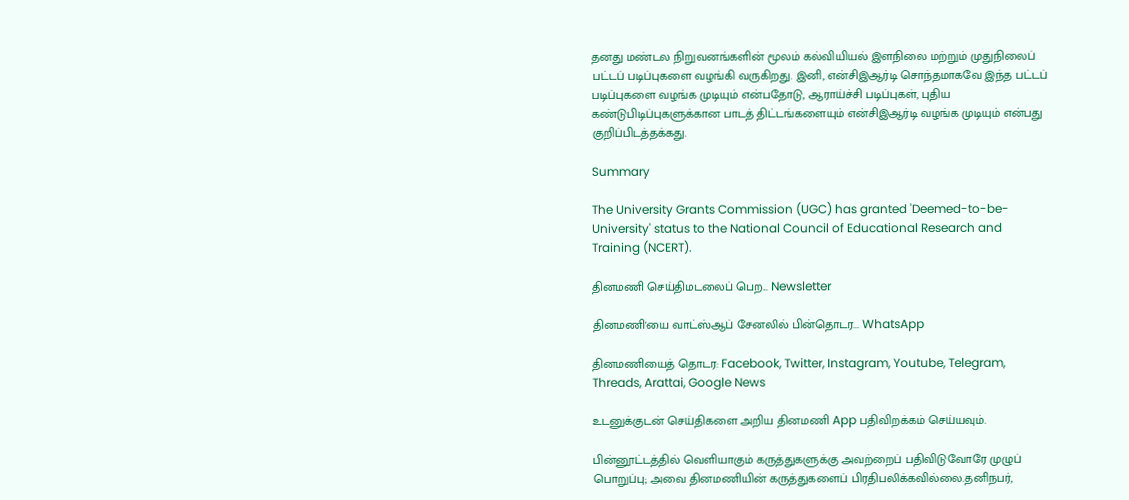தனது மண்டல நிறுவனங்களின் மூலம் கல்வியியல் இளநிலை மற்றும் முதுநிலைப் பட்டப் படிப்புகளை வழங்கி வருகிறது. இனி, என்சிஇஆர்டி சொந்தமாகவே இந்த பட்டப் படிப்புகளை வழங்க முடியும் என்பதோடு, ஆராய்ச்சி படிப்புகள், புதிய கண்டுபிடிப்புகளுக்கான பாடத் திட்டங்களையும் என்சிஇஆர்டி வழங்க முடியும் என்பது குறிப்பிடத்தக்கது.

Summary

The University Grants Commission (UGC) has granted 'Deemed-to-be-University' status to the National Council of Educational Research and Training (NCERT).

தினமணி செய்திமடலைப் பெற... Newsletter

தினமணி'யை வாட்ஸ்ஆப் சேனலில் பின்தொடர... WhatsApp

தினமணியைத் தொடர: Facebook, Twitter, Instagram, Youtube, Telegram, Threads, Arattai, Google News

உடனுக்குடன் செய்திகளை அறிய தினமணி App பதிவிறக்கம் செய்யவும்.

பின்னூட்டத்தில் வெளியாகும் கருத்துகளுக்கு அவற்றைப் பதிவிடுவோரே முழுப் பொறுப்பு; அவை தினமணியின் கருத்துகளைப் பிரதிபலிக்கவில்லை.தனிநபர்,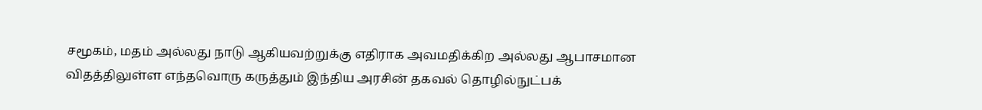சமூகம், மதம் அல்லது நாடு ஆகியவற்றுக்கு எதிராக அவமதிக்கிற அல்லது ஆபாசமான விதத்திலுள்ள எந்தவொரு கருத்தும் இந்திய அரசின் தகவல் தொழில்நுட்பக்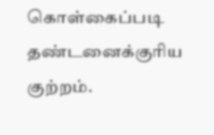கொள்கைப்படி தண்டனைக்குரிய குற்றம்.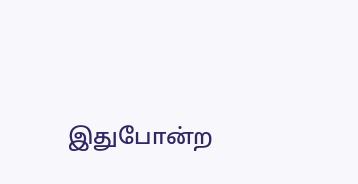இதுபோன்ற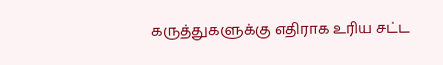கருத்துகளுக்கு எதிராக உரிய சட்ட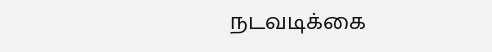நடவடிக்கை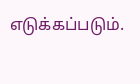எடுக்கப்படும்.